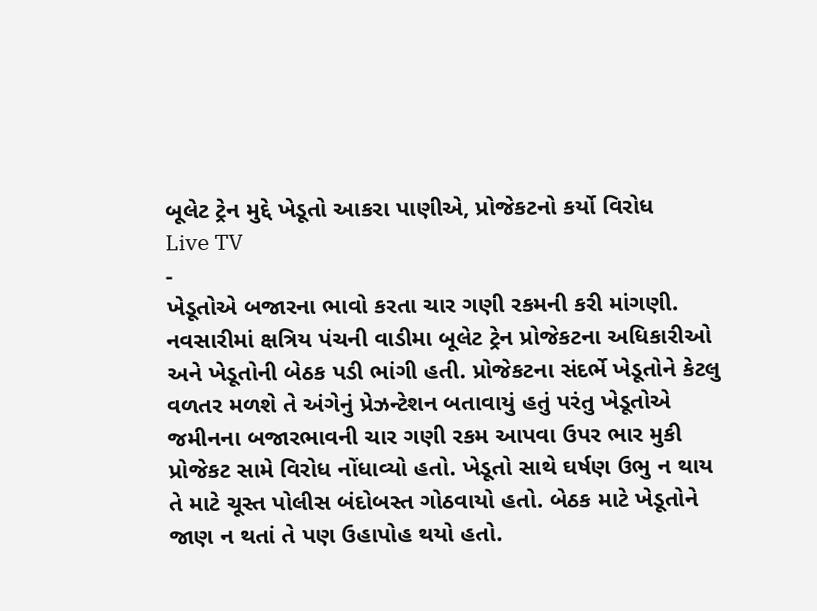બૂલેટ ટ્રેન મુદ્દે ખેડૂતો આકરા પાણીએ, પ્રોજેકટનો કર્યો વિરોધ
Live TV
-
ખેડૂતોએ બજારના ભાવો કરતા ચાર ગણી રકમની કરી માંગણી.
નવસારીમાં ક્ષત્રિય પંચની વાડીમા બૂલેટ ટ્રેન પ્રોજેકટના અધિકારીઓ અને ખેડૂતોની બેઠક પડી ભાંગી હતી. પ્રોજેકટના સંદર્ભે ખેડૂતોને કેટલુ વળતર મળશે તે અંગેનું પ્રેઝન્ટેશન બતાવાયું હતું પરંતુ ખેડૂતોએ જમીનના બજારભાવની ચાર ગણી રકમ આપવા ઉપર ભાર મુકી પ્રોજેકટ સામે વિરોધ નોંધાવ્યો હતો. ખેડૂતો સાથે ઘર્ષણ ઉભુ ન થાય તે માટે ચૂસ્ત પોલીસ બંદોબસ્ત ગોઠવાયો હતો. બેઠક માટે ખેડૂતોને જાણ ન થતાં તે પણ ઉહાપોહ થયો હતો.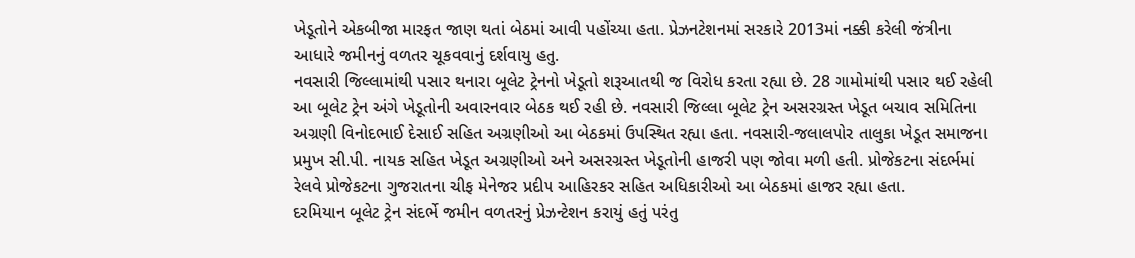ખેડૂતોને એકબીજા મારફત જાણ થતાં બેઠમાં આવી પહોંચ્યા હતા. પ્રેઝનટેશનમાં સરકારે 2013માં નક્કી કરેલી જંત્રીના આધારે જમીનનું વળતર ચૂકવવાનું દર્શવાયુ હતુ.
નવસારી જિલ્લામાંથી પસાર થનારા બૂલેટ ટ્રેનનો ખેડૂતો શરૂઆતથી જ વિરોધ કરતા રહ્યા છે. 28 ગામોમાંથી પસાર થઈ રહેલી આ બૂલેટ ટ્રેન અંગે ખેડૂતોની અવારનવાર બેઠક થઈ રહી છે. નવસારી જિલ્લા બૂલેટ ટ્રેન અસરગ્રસ્ત ખેડૂત બચાવ સમિતિના અગ્રણી વિનોદભાઈ દેસાઈ સહિત અગ્રણીઓ આ બેઠકમાં ઉપસ્થિત રહ્યા હતા. નવસારી-જલાલપોર તાલુકા ખેડૂત સમાજના પ્રમુખ સી.પી. નાયક સહિત ખેડૂત અગ્રણીઓ અને અસરગ્રસ્ત ખેડૂતોની હાજરી પણ જોવા મળી હતી. પ્રોજેકટના સંદર્ભમાં રેલવે પ્રોજેકટના ગુજરાતના ચીફ મેનેજર પ્રદીપ આહિરકર સહિત અધિકારીઓ આ બેઠકમાં હાજર રહ્યા હતા.
દરમિયાન બૂલેટ ટ્રેન સંદર્ભે જમીન વળતરનું પ્રેઝન્ટેશન કરાયું હતું પરંતુ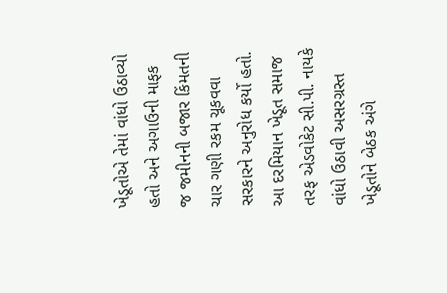ખેડૂતોએ તેમાં વાંધો ઉઠાવ્યો હતો અને અગાઉની માફક જ જમીનની બજાર કિંમતની ચાર ગણી રકમ ચૂકવવા સરકારને અનુરોધ કર્યો હતો. આ દરમિયાન ખેડૂત સમાજ તરફ એડવોકેટ સી.પી. નાયકે વાંધો ઉઠાવી અસરગ્રસ્ત ખેડૂતોને બેઠક અંગે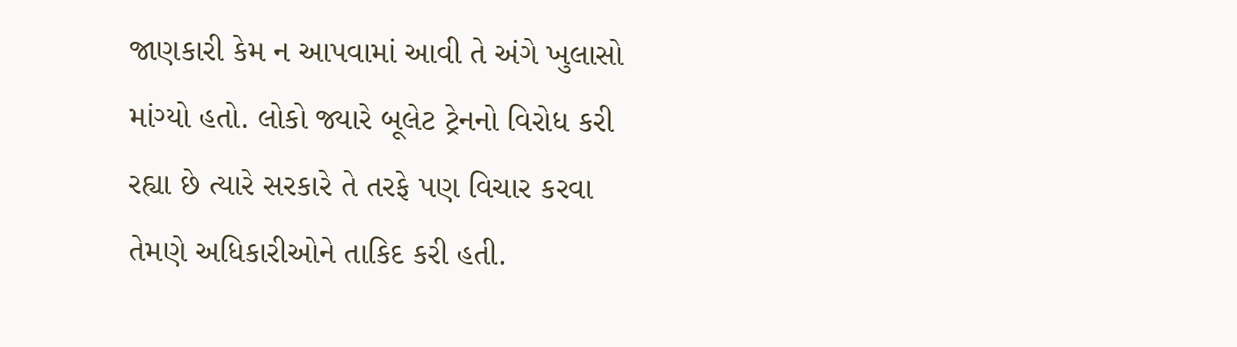જાણકારી કેમ ન આપવામાં આવી તે અંગે ખુલાસો માંગ્યો હતો. લોકો જ્યારે બૂલેટ ટ્રેનનો વિરોધ કરી રહ્યા છે ત્યારે સરકારે તે તરફે પણ વિચાર કરવા તેમણે અધિકારીઓને તાકિદ કરી હતી.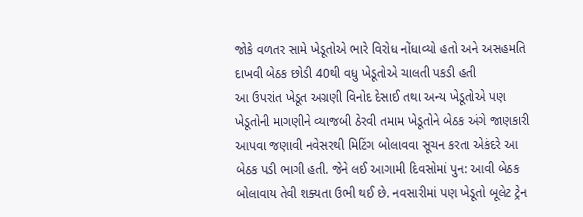જોકે વળતર સામે ખેડૂતોએ ભારે વિરોધ નોંધાવ્યો હતો અને અસહમતિ દાખવી બેઠક છોડી 40થી વધુ ખેડૂતોએ ચાલતી પકડી હતી
આ ઉપરાંત ખેડૂત અગ્રણી વિનોદ દેસાઈ તથા અન્ય ખેડૂતોએ પણ ખેડૂતોની માગણીને વ્યાજબી ઠેરવી તમામ ખેડૂતોને બેઠક અંગે જાણકારી આપવા જણાવી નવેસરથી મિટિંગ બોલાવવા સૂચન કરતા એકંદરે આ બેઠક પડી ભાગી હતી. જેને લઈ આગામી દિવસોમાં પુન: આવી બેઠક બોલાવાય તેવી શક્યતા ઉભી થઈ છે. નવસારીમાં પણ ખેડૂતો બૂલેટ ટ્રેન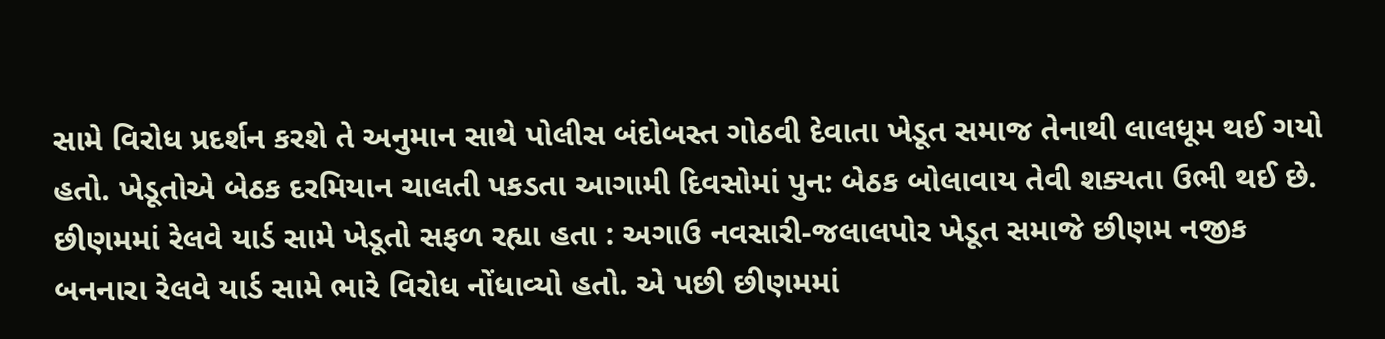સામે વિરોધ પ્રદર્શન કરશે તે અનુમાન સાથે પોલીસ બંદોબસ્ત ગોઠવી દેવાતા ખેડૂત સમાજ તેનાથી લાલધૂમ થઈ ગયો હતો. ખેડૂતોએ બેઠક દરમિયાન ચાલતી પકડતા આગામી દિવસોમાં પુન: બેઠક બોલાવાય તેવી શક્યતા ઉભી થઈ છે.
છીણમમાં રેલવે યાર્ડ સામે ખેડૂતો સફળ રહ્યા હતા : અગાઉ નવસારી-જલાલપોર ખેડૂત સમાજે છીણમ નજીક બનનારા રેલવે યાર્ડ સામે ભારે વિરોધ નોંધાવ્યો હતો. એ પછી છીણમમાં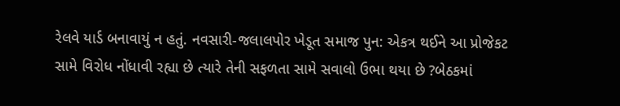રેલવે યાર્ડ બનાવાયું ન હતું. નવસારી-જલાલપોર ખેડૂત સમાજ પુન: એકત્ર થઈને આ પ્રોજેકટ સામે વિરોધ નોંધાવી રહ્યા છે ત્યારે તેની સફળતા સામે સવાલો ઉભા થયા છે ?બેઠકમાં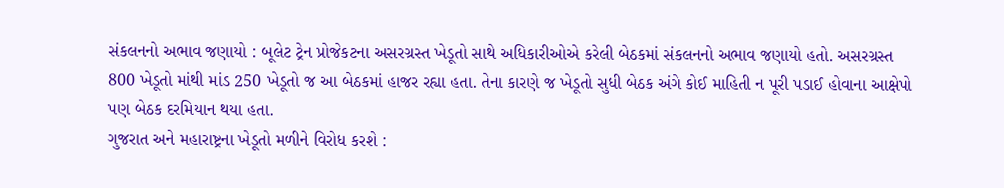સંકલનનો અભાવ જણાયો : બૂલેટ ટ્રેન પ્રોજેકટના અસરગ્રસ્ત ખેડૂતો સાથે અધિકારીઓએ કરેલી બેઠકમાં સંકલનનો અભાવ જણાયો હતો. અસરગ્રસ્ત 800 ખેડૂતો માંથી માંડ 250 ખેડૂતો જ આ બેઠકમાં હાજર રહ્યા હતા. તેના કારણે જ ખેડૂતો સુધી બેઠક અંગે કોઈ માહિતી ન પૂરી પડાઈ હોવાના આક્ષેપો પણ બેઠક દરમિયાન થયા હતા.
ગુજરાત અને મહારાષ્ટ્રના ખેડૂતો મળીને વિરોધ કરશે :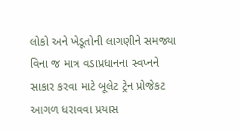લોકો અને ખેડૂતોની લાગણીને સમજ્યા વિના જ માત્ર વડાપ્રધાનના સ્વપ્નને સાકાર કરવા માટે બૂલેટ ટ્રેન પ્રોજેકટ આગળ ધરાવવા પ્રયાસ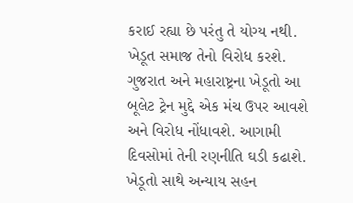કરાઈ રહ્યા છે પરંતુ તે યોગ્ય નથી. ખેડૂત સમાજ તેનો વિરોધ કરશે. ગુજરાત અને મહારાષ્ટ્રના ખેડૂતો આ બૂલેટ ટ્રેન મુદ્દે એક મંચ ઉપર આવશે અને વિરોધ નોંધાવશે. આગામી દિવસોમાં તેની રણનીતિ ઘડી કઢાશે. ખેડૂતો સાથે અન્યાય સહન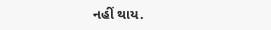નહીં થાય.